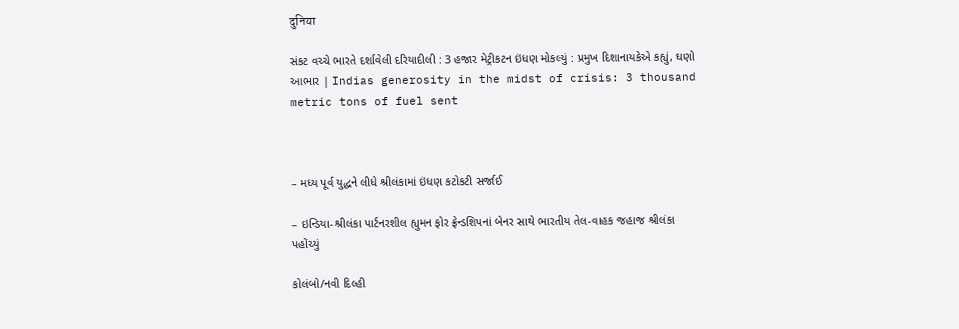दुनिया

સંકટ વચ્ચે ભારતે દર્શાવેલી દરિયાદીલી : 3 હજાર મેટ્રીકટન ઇંધણ મોકલ્યું : પ્રમુખ દિશાનાયકેએ કહ્યું, ઘણો આભાર | Indias generosity in the midst of crisis: 3 thousand metric tons of fuel sent



– મધ્ય પૂર્વ યુદ્ધને લીધે શ્રીલંકામાં ઇંધણ કટોકટી સર્જાઈ

– ઇન્ડિયા-શ્રીલંકા પાર્ટનરશીલ હ્યુમન ફોર ફ્રેન્ડશિપનાં બેનર સાથે ભારતીય તેલ-વાહક જહાજ શ્રીલંકા પહોંચ્યું

કોલંબો/નવી દિલ્હી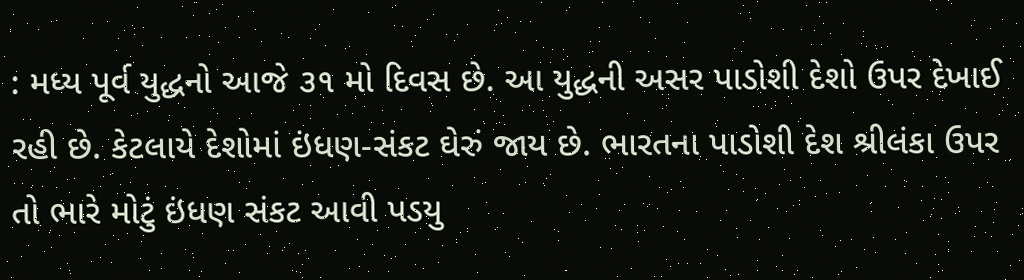: મધ્ય પૂર્વ યુદ્ધનો આજે ૩૧ મો દિવસ છે. આ યુદ્ધની અસર પાડોશી દેશો ઉપર દેખાઈ રહી છે. કેટલાયે દેશોમાં ઇંધણ-સંકટ ઘેરું જાય છે. ભારતના પાડોશી દેશ શ્રીલંકા ઉપર તો ભારે મોટું ઇંધણ સંકટ આવી પડયુ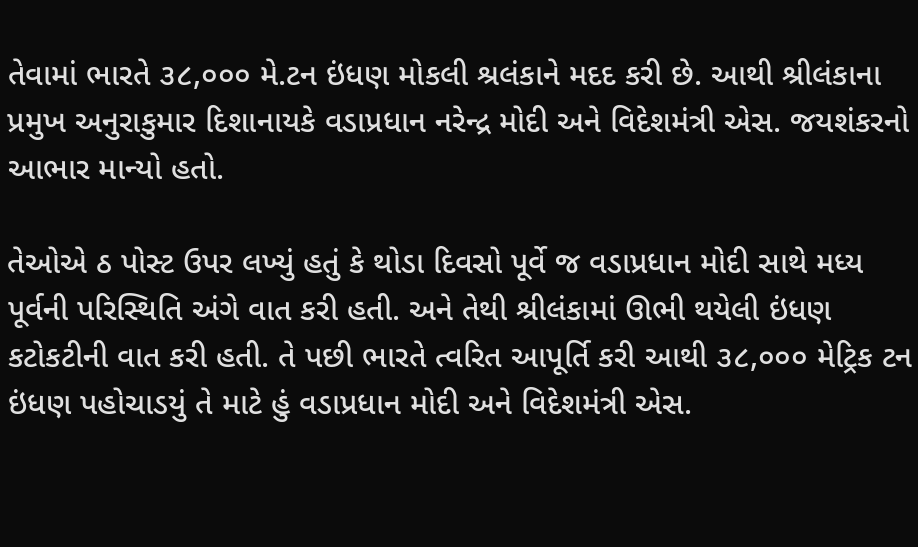તેવામાં ભારતે ૩૮,૦૦૦ મે.ટન ઇંધણ મોકલી શ્રલંકાને મદદ કરી છે. આથી શ્રીલંકાના પ્રમુખ અનુરાકુમાર દિશાનાયકે વડાપ્રધાન નરેન્દ્ર મોદી અને વિદેશમંત્રી એસ. જયશંકરનો આભાર માન્યો હતો.

તેઓએ ઠ પોસ્ટ ઉપર લખ્યું હતું કે થોડા દિવસો પૂર્વે જ વડાપ્રધાન મોદી સાથે મધ્ય પૂર્વની પરિસ્થિતિ અંગે વાત કરી હતી. અને તેથી શ્રીલંકામાં ઊભી થયેલી ઇંધણ કટોકટીની વાત કરી હતી. તે પછી ભારતે ત્વરિત આપૂર્તિ કરી આથી ૩૮,૦૦૦ મેટ્રિક ટન ઇંધણ પહોચાડયું તે માટે હું વડાપ્રધાન મોદી અને વિદેશમંત્રી એસ.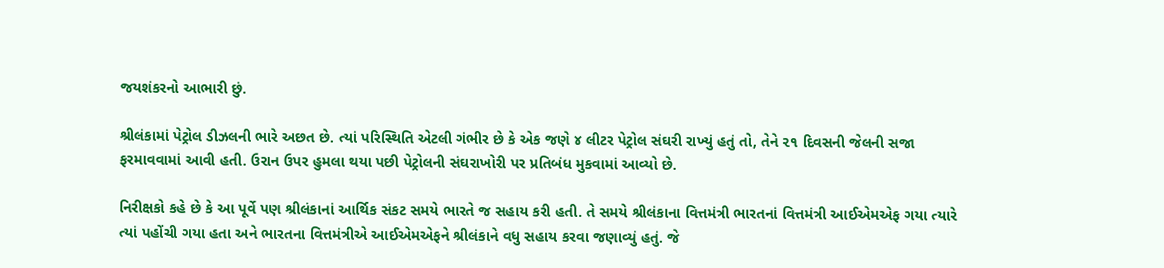જયશંકરનો આભારી છું.

શ્રીલંકામાં પેટ્રોલ ડીઝલની ભારે અછત છે. ત્યાં પરિસ્થિતિ એટલી ગંભીર છે કે એક જણે ૪ લીટર પેટ્રોલ સંઘરી રાખ્યું હતું તો, તેને ૨૧ દિવસની જેલની સજા ફરમાવવામાં આવી હતી. ઉરાન ઉપર હુમલા થયા પછી પેટ્રોલની સંઘરાખોરી પર પ્રતિબંધ મુકવામાં આવ્યો છે.

નિરીક્ષકો કહે છે કે આ પૂર્વે પણ શ્રીલંકાનાં આર્થિક સંકટ સમયે ભારતે જ સહાય કરી હતી. તે સમયે શ્રીલંકાના વિત્તમંત્રી ભારતનાં વિત્તમંત્રી આઈએમએફ ગયા ત્યારે ત્યાં પહોંચી ગયા હતા અને ભારતના વિત્તમંત્રીએ આઈએમએફને શ્રીલંકાને વધુ સહાય કરવા જણાવ્યું હતું. જે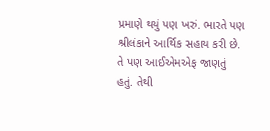પ્રમાણે થયું પણ ખરું. ભારતે પણ શ્રીલંકાને આર્થિક સહાય કરી છે. તે પણ આઈએમએફ જાણતું હતું. તેથી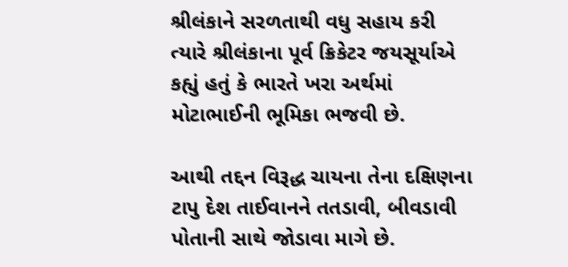શ્રીલંકાને સરળતાથી વધુ સહાય કરી ત્યારે શ્રીલંકાના પૂર્વ ક્રિકેટર જયસૂર્યાએ કહ્યું હતું કે ભારતે ખરા અર્થમાં મોટાભાઈની ભૂમિકા ભજવી છે.

આથી તદ્દન વિરૂદ્ધ ચાયના તેના દક્ષિણના ટાપુ દેશ તાઈવાનને તતડાવી, બીવડાવી પોતાની સાથે જોડાવા માગે છે.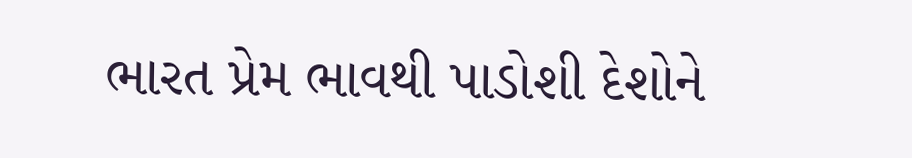ભારત પ્રેમ ભાવથી પાડોશી દેશોને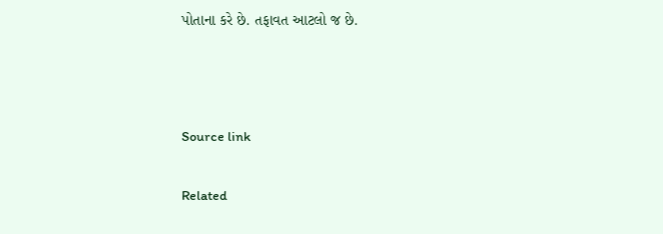પોતાના કરે છે. તફાવત આટલો જ છે.



Source link

Related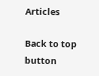Articles

Back to top button